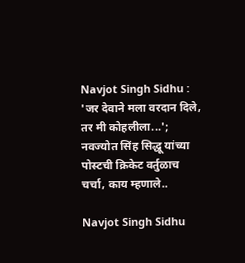Navjot Singh Sidhu : 'जर देवाने मला वरदान दिले, तर मी कोहलीला...'; नवज्योत सिंह सिद्धू यांच्या पोस्टची क्रिकेट वर्तुळाच चर्चा, काय म्हणाले..

Navjot Singh Sidhu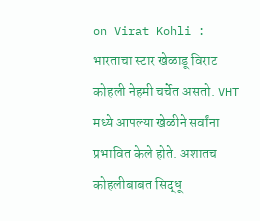on Virat Kohli : भारताचा स्टार खेळाडू विराट कोहली नेहमी चर्चेत असतो. VHT मध्ये आपल्या खेळीने सर्वांना प्रभावित केले होते. अशातच कोहलीबाबत सिद्धू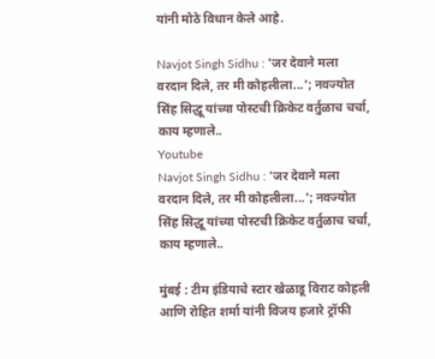यांनी मोठे विधान केले आहे.

Navjot Singh Sidhu : 'जर देवाने मला वरदान दिले, तर मी कोहलीला...'; नवज्योत सिंह सिद्धू यांच्या पोस्टची क्रिकेट वर्तुळाच चर्चा, काय म्हणाले..
Youtube
Navjot Singh Sidhu : 'जर देवाने मला वरदान दिले, तर मी कोहलीला...'; नवज्योत सिंह सिद्धू यांच्या पोस्टची क्रिकेट वर्तुळाच चर्चा, काय म्हणाले..

मुंबई : टीम इंडियाचे स्टार खेळाडू विराट कोहली आणि रोहित शर्मा यांनी विजय हजारे ट्रॉफी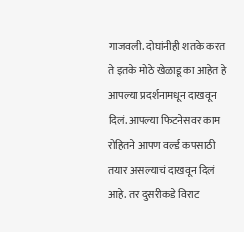गाजवली. दोघांनीही शतके करत ते इतके मोठे खेळाडू का आहेत हे आपल्या प्रदर्शनामधून दाखवून दिलं. आपल्या फिटनेसवर काम रोहितने आपण वर्ल्ड कपसाठी तयार असल्याचं दाखवून दिलं आहे. तर दुसरीकडे विराट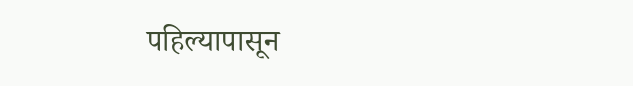पहिल्यापासून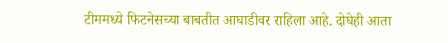टीममध्ये फिटनेसच्या बाबतीत आघाडीवर राहिला आहे. दोघेही आता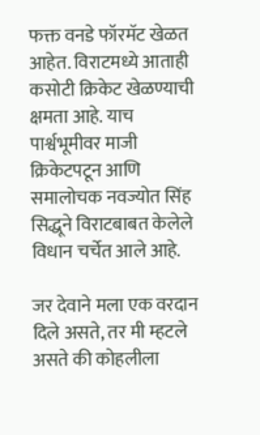फक्त वनडे फॉरमॅट खेळत आहेत. विराटमध्ये आताही कसोटी क्रिकेट खेळण्याची क्षमता आहे. याच पार्श्वभूमीवर माजी क्रिकेटपटून आणि समालोचक नवज्योत सिंह सिद्धूने विराटबाबत केलेले विधान चर्चेत आले आहे.

जर देवाने मला एक वरदान दिले असते, तर मी म्हटले असते की कोहलीला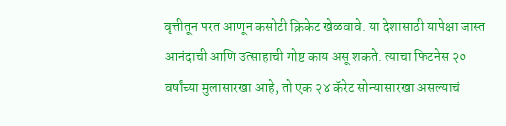वृत्तीतून परत आणून कसोटी क्रिकेट खेळवावे. या देशासाठी यापेक्षा जास्त आनंदाची आणि उत्साहाची गोष्ट काय असू शकते. त्याचा फिटनेस २० वर्षांच्या मुलासारखा आहे, तो एक २४ कॅरेट सोन्यासारखा असल्याचं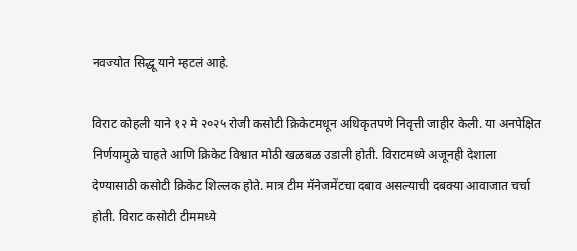नवज्योत सिद्धू याने म्हटलं आहे.

विराट कोहली याने १२ मे २०२५ रोजी कसोटी क्रिकेटमधून अधिकृतपणे निवृत्ती जाहीर केली. या अनपेक्षित निर्णयामुळे चाहते आणि क्रिकेट विश्वात मोठी खळबळ उडाली होती. विराटमध्ये अजूनही देशाला देण्यासाठी कसोटी क्रिकेट शिल्लक होते. मात्र टीम मॅनेजमेंटचा दबाव असल्याची दबक्या आवाजात चर्चा होती. विराट कसोटी टीममध्ये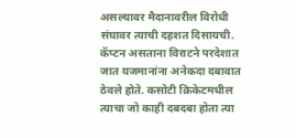असल्यावर मैदानावरील विरोधी संघावर त्याची दहशत दिसायची. कॅप्टन असताना विराटने परदेशात जात यजमानांना अनेकदा दबावात ठेवले होते. कसोटी क्रिकेटमधील त्याचा जो काही दबदबा होता त्या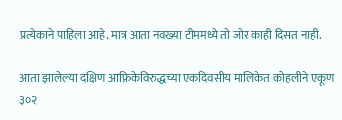प्रत्येकाने पाहिला आहे. मात्र आता नवख्या टीममध्ये तो जोर काही दिसत नाही.

आता झालेल्या दक्षिण आफ्रिकेविरुद्धच्या एकदिवसीय मालिकेत कोहलीने एकूण ३०२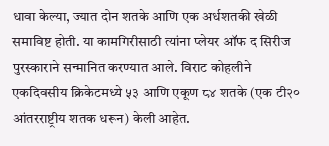धावा केल्या, ज्यात दोन शतके आणि एक अर्धशतकी खेळी समाविष्ट होती. या कामगिरीसाठी त्यांना प्लेयर ऑफ द सिरीज पुरस्काराने सन्मानित करण्यात आले. विराट कोहलीने एकदिवसीय क्रिकेटमध्ये ५३ आणि एकूण ८४ शतके (एक टी२० आंतरराष्ट्रीय शतक धरून) केली आहेत.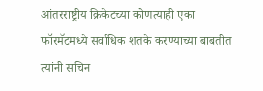आंतरराष्ट्रीय क्रिकेटच्या कोणत्याही एका फॉरमॅटमध्ये सर्वाधिक शतके करण्याच्या बाबतीत त्यांनी सचिन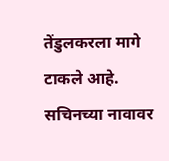तेंडुलकरला मागे टाकले आहे. सचिनच्या नावावर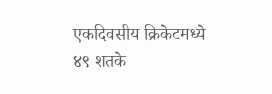एकदिवसीय क्रिकेटमध्ये ४९ शतके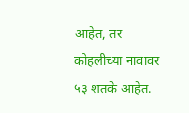आहेत, तर कोहलीच्या नावावर ५३ शतके आहेत.